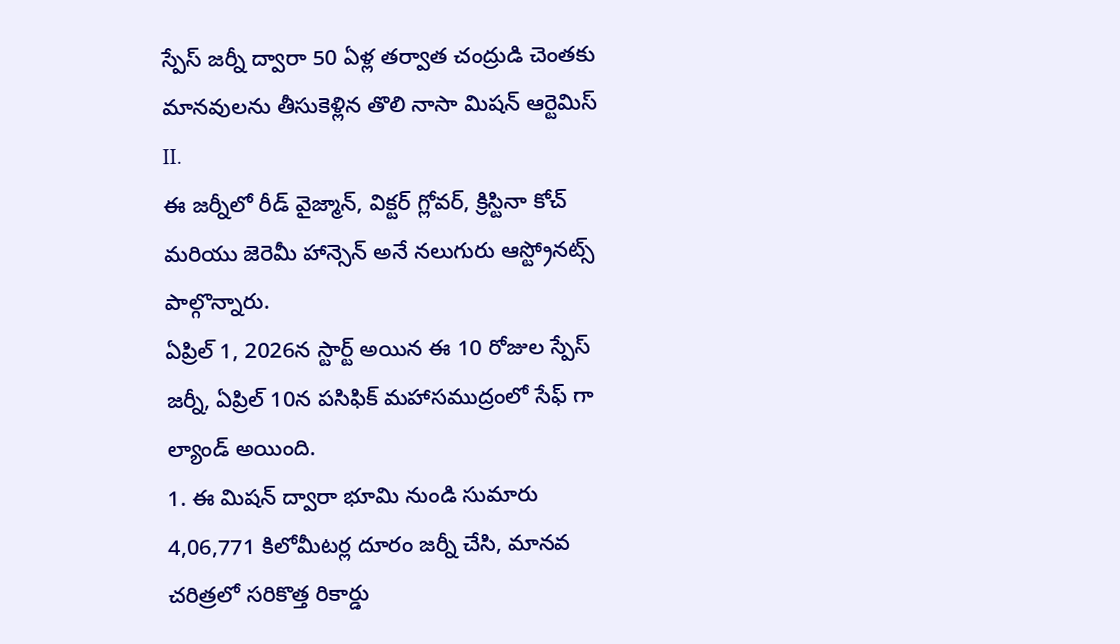స్పేస్ జర్నీ ద్వారా 50 ఏళ్ల తర్వాత చంద్రుడి చెంతకు మానవులను తీసుకెళ్లిన తొలి నాసా మిషన్ ఆర్టెమిస్ II.
ఈ జర్నీలో రీడ్ వైజ్మాన్, విక్టర్ గ్లోవర్, క్రిస్టినా కోచ్ మరియు జెరెమీ హాన్సెన్ అనే నలుగురు ఆస్ట్రోనట్స్ పాల్గొన్నారు.
ఏప్రిల్ 1, 2026న స్టార్ట్ అయిన ఈ 10 రోజుల స్పేస్ జర్నీ, ఏప్రిల్ 10న పసిఫిక్ మహాసముద్రంలో సేఫ్ గా ల్యాండ్ అయింది.
1. ఈ మిషన్ ద్వారా భూమి నుండి సుమారు 4,06,771 కిలోమీటర్ల దూరం జర్నీ చేసి, మానవ చరిత్రలో సరికొత్త రికార్డు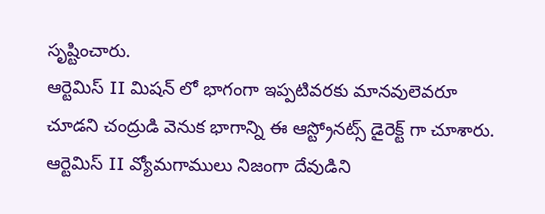సృష్టించారు.
ఆర్టెమిస్ II మిషన్ లో భాగంగా ఇప్పటివరకు మానవులెవరూ చూడని చంద్రుడి వెనుక భాగాన్ని ఈ ఆస్ట్రోనట్స్ డైరెక్ట్ గా చూశారు.
ఆర్టెమిస్ II వ్యోమగాములు నిజంగా దేవుడిని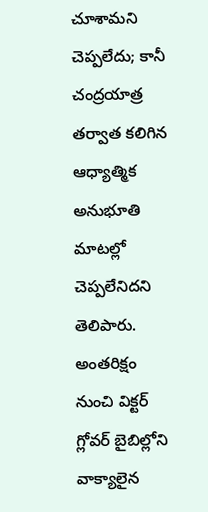చూశామని చెప్పలేదు; కానీ చంద్రయాత్ర తర్వాత కలిగిన ఆధ్యాత్మిక అనుభూతి మాటల్లో చెప్పలేనిదని తెలిపారు.
అంతరిక్షం నుంచి విక్టర్ గ్లోవర్ బైబిల్లోని వాక్యాలైన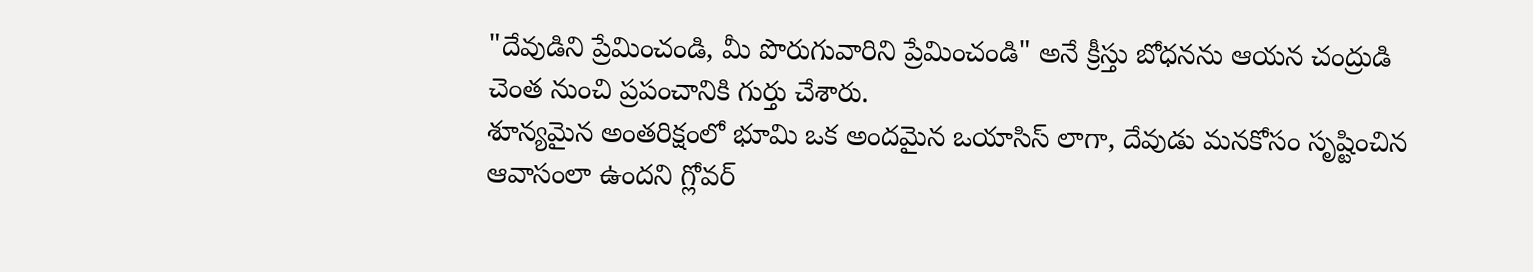"దేవుడిని ప్రేమించండి, మీ పొరుగువారిని ప్రేమించండి" అనే క్రీస్తు బోధనను ఆయన చంద్రుడి చెంత నుంచి ప్రపంచానికి గుర్తు చేశారు.
శూన్యమైన అంతరిక్షంలో భూమి ఒక అందమైన ఒయాసిస్ లాగా, దేవుడు మనకోసం సృష్టించిన ఆవాసంలా ఉందని గ్లోవర్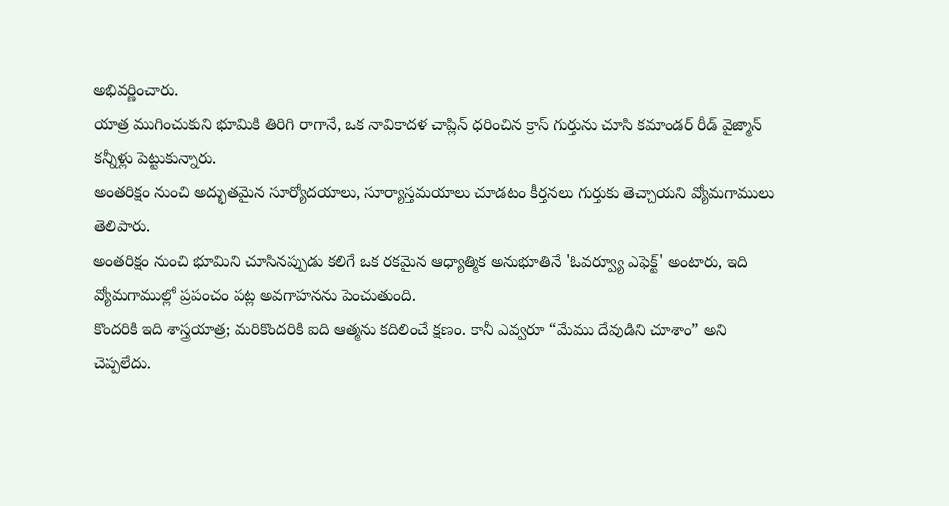అభివర్ణించారు.
యాత్ర ముగించుకుని భూమికి తిరిగి రాగానే, ఒక నావికాదళ చాప్లిన్ ధరించిన క్రాస్ గుర్తును చూసి కమాండర్ రీడ్ వైజ్మాన్ కన్నీళ్లు పెట్టుకున్నారు.
అంతరిక్షం నుంచి అద్భుతమైన సూర్యోదయాలు, సూర్యాస్తమయాలు చూడటం కీర్తనలు గుర్తుకు తెచ్చాయని వ్యోమగాములు తెలిపారు.
అంతరిక్షం నుంచి భూమిని చూసినప్పుడు కలిగే ఒక రకమైన ఆధ్యాత్మిక అనుభూతినే 'ఓవర్వ్యూ ఎఫెక్ట్' అంటారు, ఇది వ్యోమగాముల్లో ప్రపంచం పట్ల అవగాహనను పెంచుతుంది.
కొందరికి ఇది శాస్త్రయాత్ర; మరికొందరికి ఐది ఆత్మను కదిలించే క్షణం. కానీ ఎవ్వరూ “మేము దేవుడిని చూశాం” అని చెప్పలేదు.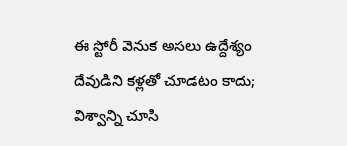ఈ స్టోరీ వెనుక అసలు ఉద్దేశ్యం దేవుడిని కళ్లతో చూడటం కాదు; విశ్వాన్ని చూసి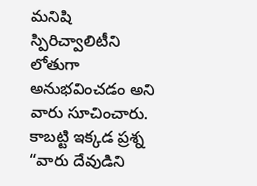మనిషి స్పిరిచ్వాలిటీని లోతుగా అనుభవించడం అని వారు సూచించారు.
కాబట్టి ఇక్కడ ప్రశ్న “వారు దేవుడిని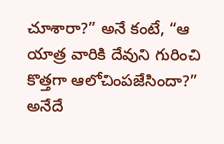చూశారా?” అనే కంటే, “ఆ యాత్ర వారికి దేవుని గురించి కొత్తగా ఆలోచింపజేసిందా?” అనేదే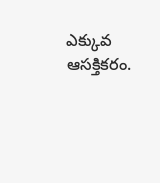ఎక్కువ ఆసక్తికరం.